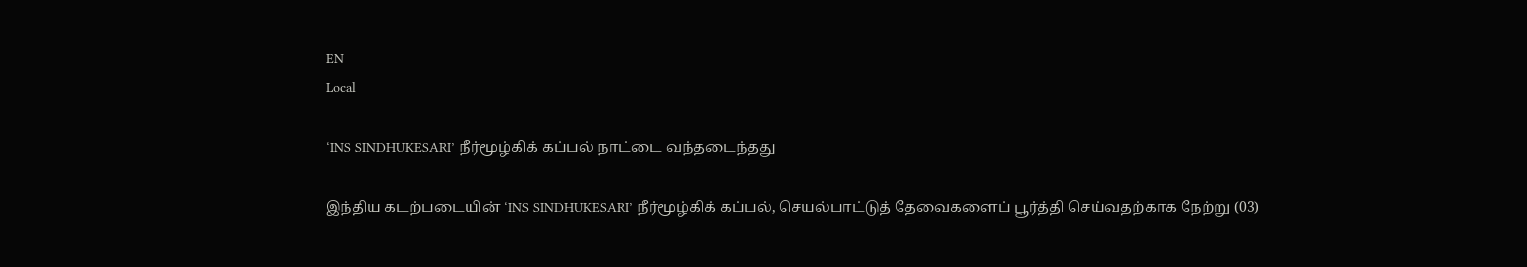EN
Local

‘INS SINDHUKESARI’ நீர்மூழ்கிக் கப்பல் நாட்டை வந்தடைந்தது

இந்திய கடற்படையின் ‘INS SINDHUKESARI’ நீர்மூழ்கிக் கப்பல், செயல்பாட்டுத் தேவைகளைப் பூர்த்தி செய்வதற்காக நேற்று (03)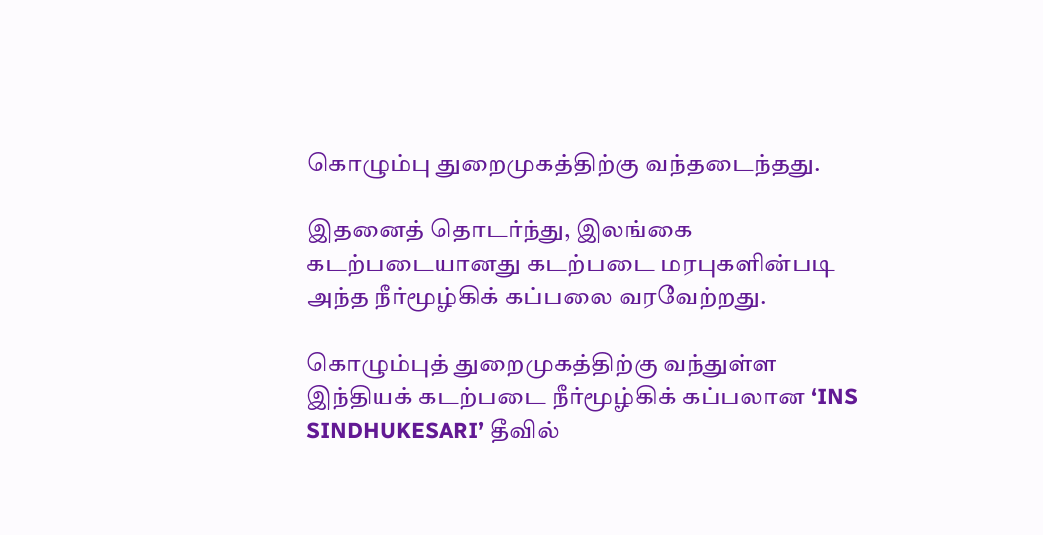கொழும்பு துறைமுகத்திற்கு வந்தடைந்தது.

இதனைத் தொடர்ந்து, இலங்கை கடற்படையானது கடற்படை மரபுகளின்படி அந்த நீர்மூழ்கிக் கப்பலை வரவேற்றது.

கொழும்புத் துறைமுகத்திற்கு வந்துள்ள இந்தியக் கடற்படை நீர்மூழ்கிக் கப்பலான ‘INS SINDHUKESARI’ தீவில்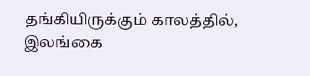தங்கியிருக்கும் காலத்தில், இலங்கை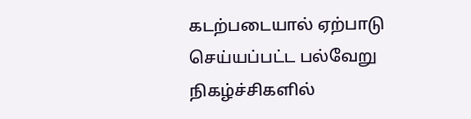கடற்படையால் ஏற்பாடு செய்யப்பட்ட பல்வேறு நிகழ்ச்சிகளில்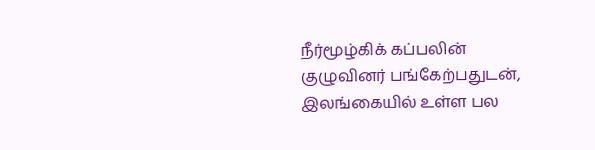நீர்மூழ்கிக் கப்பலின் குழுவினர் பங்கேற்பதுடன், இலங்கையில் உள்ள பல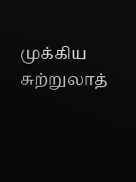முக்கிய சுற்றுலாத்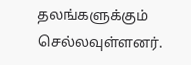தலங்களுக்கும் செல்லவுள்ளனர்.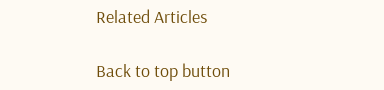Related Articles

Back to top button